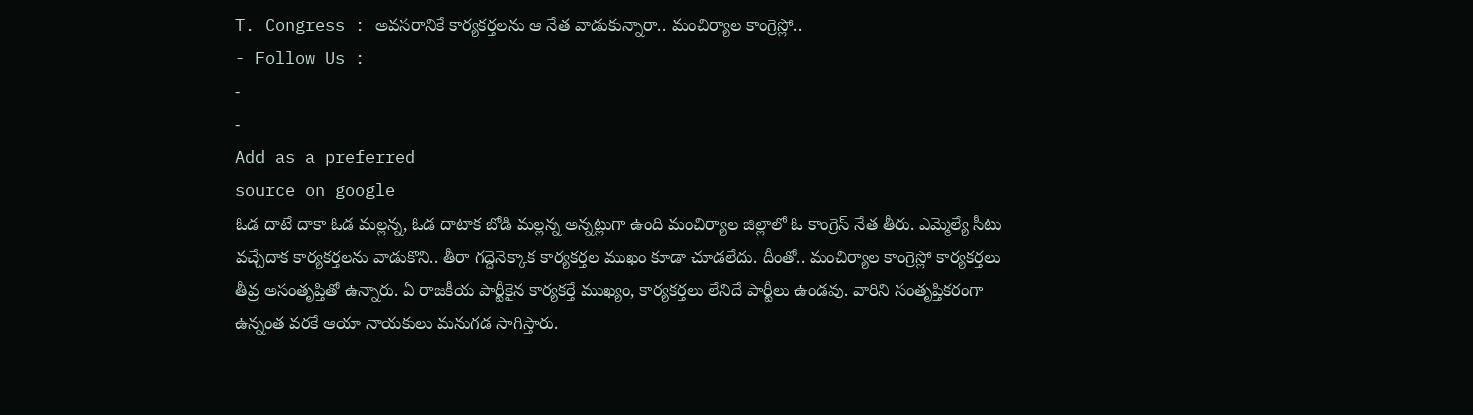T. Congress : అవసరానికే కార్యకర్తలను ఆ నేత వాడుకున్నారా.. మంచిర్యాల కాంగ్రెస్లో..
- Follow Us :
-
-
Add as a preferred
source on google
ఓడ దాటే దాకా ఓడ మల్లన్న, ఓడ దాటాక బోడి మల్లన్న అన్నట్లుగా ఉంది మంచిర్యాల జిల్లాలో ఓ కాంగ్రెస్ నేత తీరు. ఎమ్మెల్యే సీటు వచ్చేదాక కార్యకర్తలను వాడుకొని.. తీరా గద్దెనెక్కాక కార్యకర్తల ముఖం కూడా చూడలేదు. దీంతో.. మంచిర్యాల కాంగ్రెస్లో కార్యకర్తలు తీవ్ర అసంతృప్తితో ఉన్నారు. ఏ రాజకీయ పార్టీకైన కార్యకర్తే ముఖ్యం, కార్యకర్తలు లేనిదే పార్టీలు ఉండవు. వారిని సంతృప్తికరంగా ఉన్నంత వరకే ఆయా నాయకులు మనుగడ సాగిస్తారు.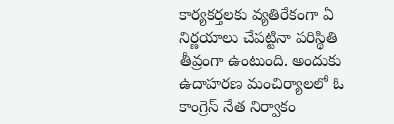కార్యకర్తలకు వ్యతిరేకంగా ఏ నిర్ణయాలు చేపట్టినా పరిస్థితి తీవ్రంగా ఉంటుంది. అందుకు ఉదాహరణ మంచిర్యాలలో ఓ కాంగ్రెస్ నేత నిర్వాకం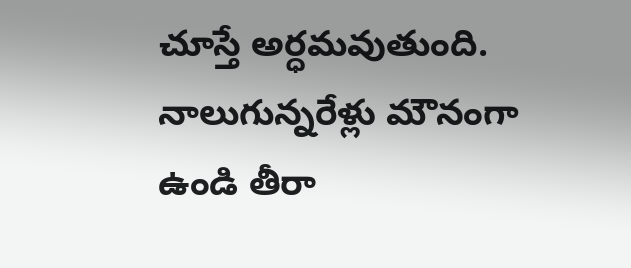చూస్తే అర్ధమవుతుంది. నాలుగున్నరేళ్లు మౌనంగా ఉండి తీరా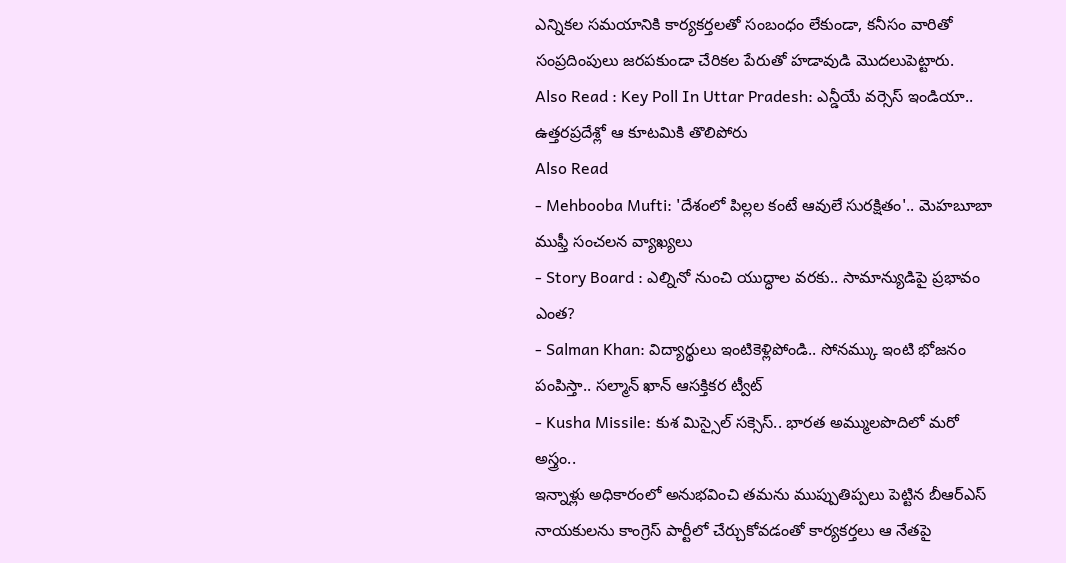ఎన్నికల సమయానికి కార్యకర్తలతో సంబంధం లేకుండా, కనీసం వారితో సంప్రదింపులు జరపకుండా చేరికల పేరుతో హడావుడి మొదలుపెట్టారు.
Also Read : Key Poll In Uttar Pradesh: ఎన్డీయే వర్సెస్ ఇండియా.. ఉత్తరప్రదేశ్లో ఆ కూటమికి తొలిపోరు
Also Read
- Mehbooba Mufti: 'దేశంలో పిల్లల కంటే ఆవులే సురక్షితం'.. మెహబూబా ముఫ్తీ సంచలన వ్యాఖ్యలు
- Story Board : ఎల్నినో నుంచి యుద్ధాల వరకు.. సామాన్యుడిపై ప్రభావం ఎంత?
- Salman Khan: విద్యార్థులు ఇంటికెళ్లిపోండి.. సోనమ్కు ఇంటి భోజనం పంపిస్తా.. సల్మాన్ ఖాన్ ఆసక్తికర ట్వీట్
- Kusha Missile: కుశ మిస్సైల్ సక్సెస్.. భారత అమ్ములపొదిలో మరో అస్త్రం..
ఇన్నాళ్లు అధికారంలో అనుభవించి తమను ముప్పుతిప్పలు పెట్టిన బీఆర్ఎస్ నాయకులను కాంగ్రెస్ పార్టీలో చేర్చుకోవడంతో కార్యకర్తలు ఆ నేతపై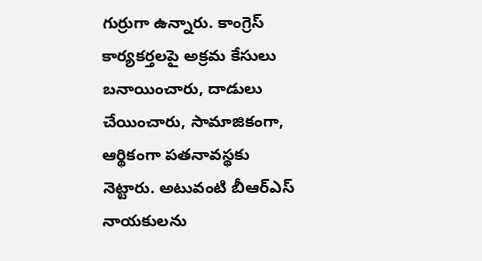గుర్రుగా ఉన్నారు. కాంగ్రెస్ కార్యకర్తలపై అక్రమ కేసులు బనాయించారు, దాడులు చేయించారు, సామాజికంగా, ఆర్థికంగా పతనావస్థకు నెట్టారు. అటువంటి బీఆర్ఎస్ నాయకులను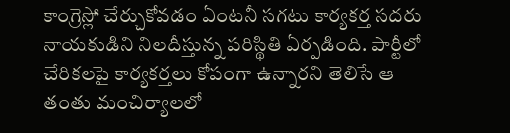కాంగ్రెస్లో చేర్చుకోవడం ఏంటనీ సగటు కార్యకర్త సదరు నాయకుడిని నిలదీస్తున్న పరిస్థితి ఏర్పడింది. పార్టీలో చేరికలపై కార్యకర్తలు కోపంగా ఉన్నారని తెలిసే ఆ తంతు మంచిర్యాలలో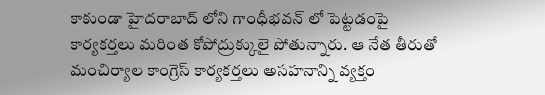కాకుండా హైదరాబాద్ లోని గాంధీభవన్ లో పెట్టడంపై కార్యకర్తలు మరింత కోపోద్రుక్కులై పోతున్నారు. ఆ నేత తీరుతో మంచిర్యాల కాంగ్రెస్ కార్యకర్తలు అసహనాన్ని వ్యక్తం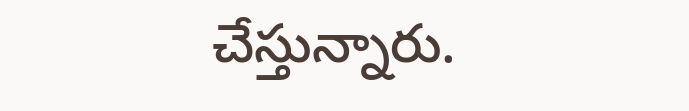చేస్తున్నారు.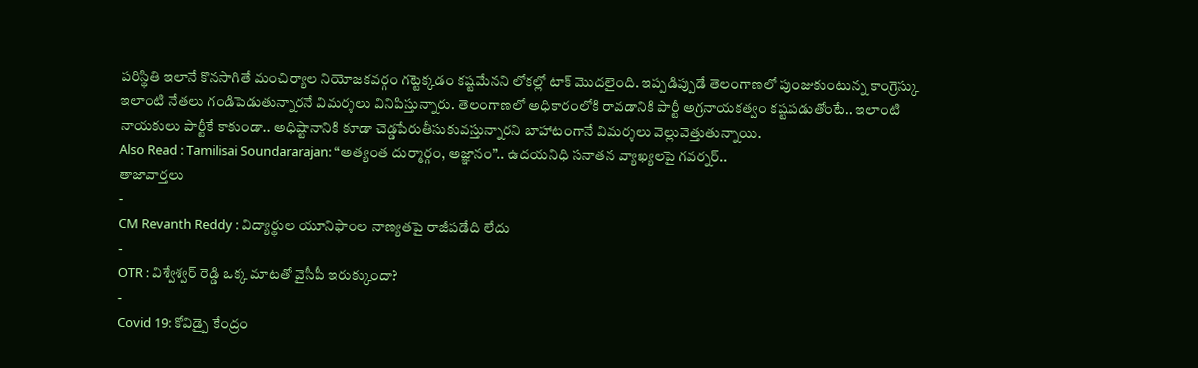పరిస్థితి ఇలానే కొనసాగితే మంచిర్యాల నియోజకవర్గం గట్టెక్కడం కష్టమేనని లోకల్లో టాక్ మొదలైంది. ఇప్పడిప్పుడే తెలంగాణలో పుంజుకుంటున్న కాంగ్రెస్కు ఇలాంటి నేతలు గండిపెడుతున్నారనే విమర్శలు వినిపిస్తున్నారు. తెలంగాణలో అధికారంలోకి రావడానికి పార్టీ అగ్రనాయకత్వం కష్టపడుతోంటే.. ఇలాంటి నాయకులు పార్టీకే కాకుండా.. అధిష్టానానికి కూడా చెడ్డపేరుతీసుకువస్తున్నారని బాహాటంగానే విమర్శలు వెల్లువెత్తుతున్నాయి.
Also Read : Tamilisai Soundararajan: “అత్యంత దుర్మార్గం, అజ్ఞానం”.. ఉదయనిధి సనాతన వ్యాఖ్యలపై గవర్నర్..
తాజావార్తలు
-
CM Revanth Reddy : విద్యార్థుల యూనిఫాంల నాణ్యతపై రాజీపడేది లేదు
-
OTR : విశ్వేశ్వర్ రెడ్డి ఒక్క మాటతో వైసీపీ ఇరుక్కుందా?
-
Covid 19: కోవిడ్పై కేంద్రం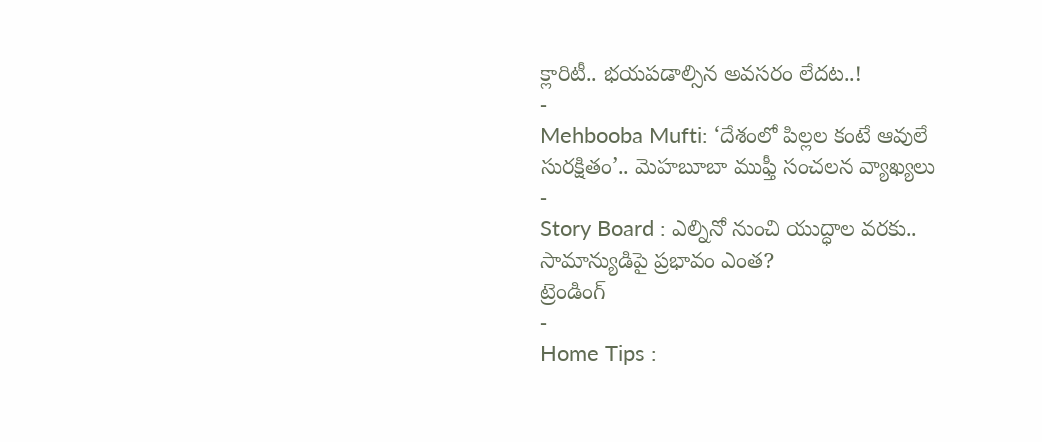క్లారిటీ.. భయపడాల్సిన అవసరం లేదట..!
-
Mehbooba Mufti: ‘దేశంలో పిల్లల కంటే ఆవులే సురక్షితం’.. మెహబూబా ముఫ్తీ సంచలన వ్యాఖ్యలు
-
Story Board : ఎల్నినో నుంచి యుద్ధాల వరకు.. సామాన్యుడిపై ప్రభావం ఎంత?
ట్రెండింగ్
-
Home Tips :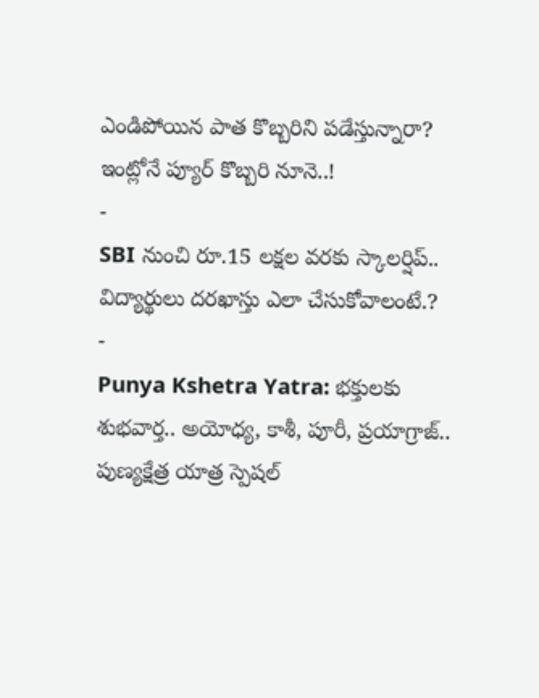ఎండిపోయిన పాత కొబ్బరిని పడేస్తున్నారా? ఇంట్లోనే ప్యూర్ కొబ్బరి నూనె..!
-
SBI నుంచి రూ.15 లక్షల వరకు స్కాలర్షిప్.. విద్యార్థులు దరఖాస్తు ఎలా చేసుకోవాలంటే.?
-
Punya Kshetra Yatra: భక్తులకు శుభవార్త.. అయోధ్య, కాశీ, పూరీ, ప్రయాగ్రాజ్.. పుణ్యక్షేత్ర యాత్ర స్పెషల్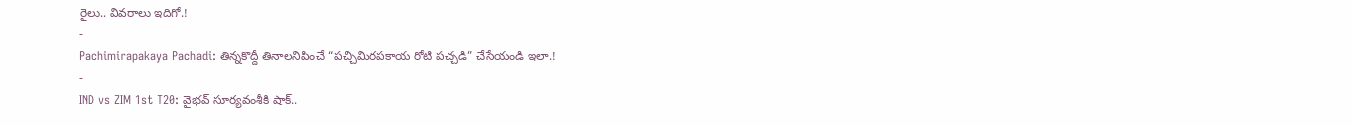రైలు.. వివరాలు ఇదిగో.!
-
Pachimirapakaya Pachadi: తిన్నకొద్దీ తినాలనిపించే “పచ్చిమిరపకాయ రోటి పచ్చడి” చేసేయండి ఇలా.!
-
IND vs ZIM 1st T20: వైభవ్ సూర్యవంశీకి షాక్..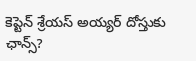కెప్టెన్ శ్రేయస్ అయ్యర్ దోస్తుకు ఛాన్స్?